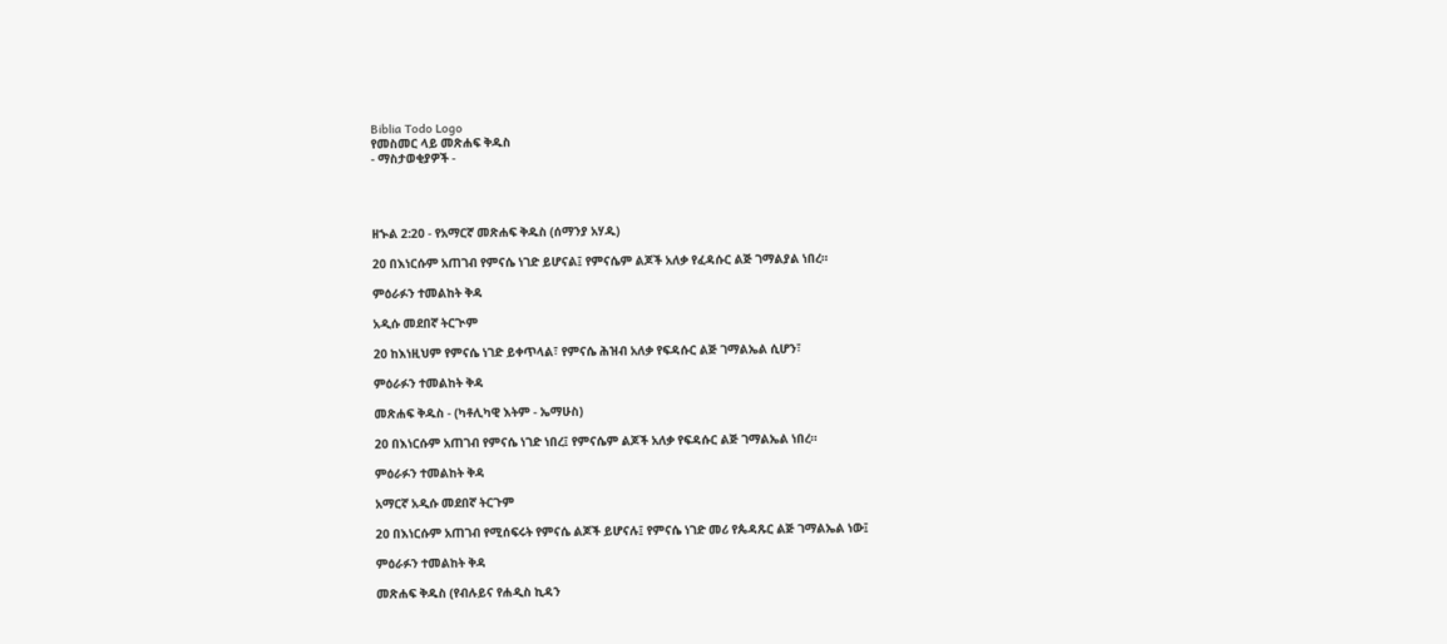Biblia Todo Logo
የመስመር ላይ መጽሐፍ ቅዱስ
- ማስታወቂያዎች -




ዘኍል 2:20 - የአማርኛ መጽሐፍ ቅዱስ (ሰማንያ አሃዱ)

20 በእነርሱም አጠገብ የምናሴ ነገድ ይሆናል፤ የምናሴም ልጆች አለቃ የፈዳሱር ልጅ ገማልያል ነበረ።

ምዕራፉን ተመልከት ቅዳ

አዲሱ መደበኛ ትርጒም

20 ከእነዚህም የምናሴ ነገድ ይቀጥላል፣ የምናሴ ሕዝብ አለቃ የፍዳሱር ልጅ ገማልኤል ሲሆን፣

ምዕራፉን ተመልከት ቅዳ

መጽሐፍ ቅዱስ - (ካቶሊካዊ እትም - ኤማሁስ)

20 በእነርሱም አጠገብ የምናሴ ነገድ ነበረ፤ የምናሴም ልጆች አለቃ የፍዳሱር ልጅ ገማልኤል ነበረ።

ምዕራፉን ተመልከት ቅዳ

አማርኛ አዲሱ መደበኛ ትርጉም

20 በእነርሱም አጠገብ የሚሰፍሩት የምናሴ ልጆች ይሆናሉ፤ የምናሴ ነገድ መሪ የጴዳጹር ልጅ ገማልኤል ነው፤

ምዕራፉን ተመልከት ቅዳ

መጽሐፍ ቅዱስ (የብሉይና የሐዲስ ኪዳን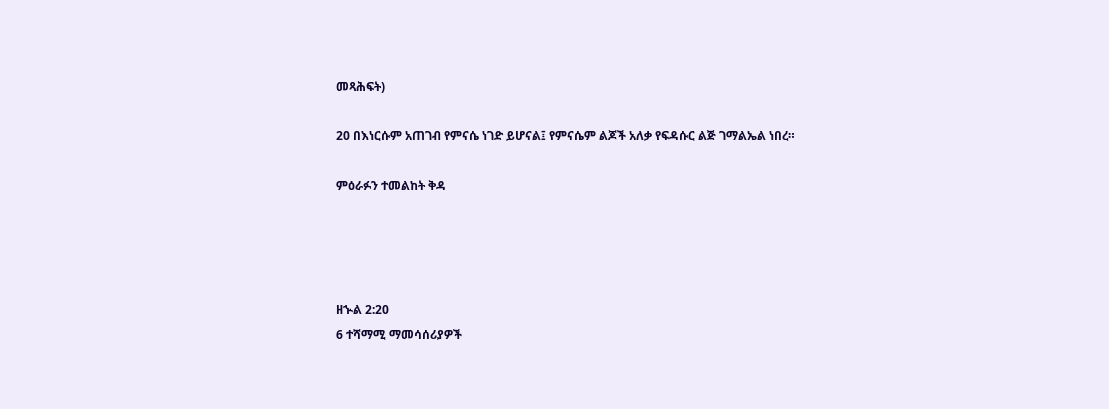መጻሕፍት)

20 በእነርሱም አጠገብ የምናሴ ነገድ ይሆናል፤ የምናሴም ልጆች አለቃ የፍዳሱር ልጅ ገማልኤል ነበረ።

ምዕራፉን ተመልከት ቅዳ




ዘኍል 2:20
6 ተሻማሚ ማመሳሰሪያዎች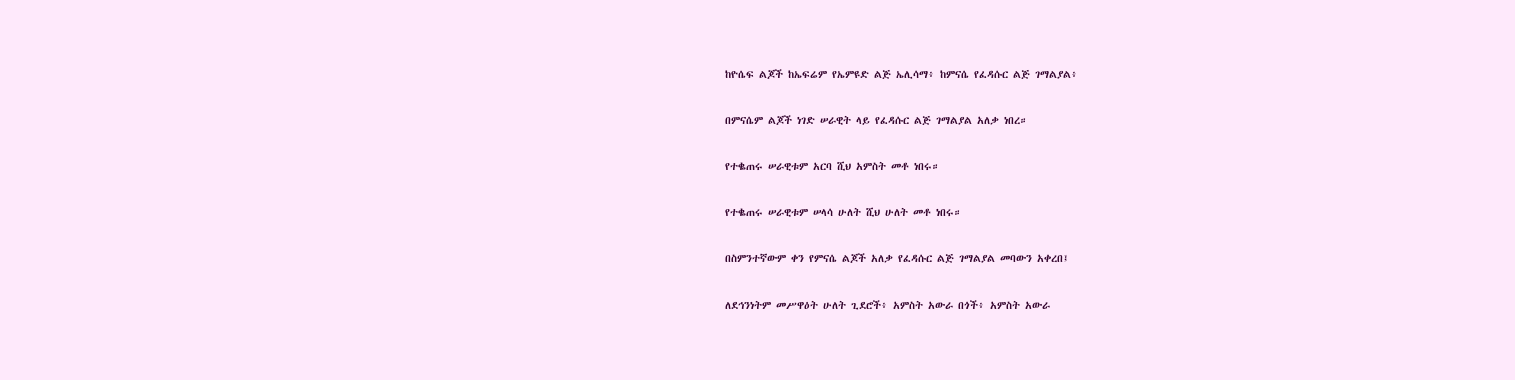ከዮሴፍ ልጆች ከኤፍሬም የኤምዩድ ልጅ ኤሊሳማ፥ ከምናሴ የፈዳሱር ልጅ ገማልያል፥


በምናሴም ልጆች ነገድ ሠራዊት ላይ የፈዳሱር ልጅ ገማልያል አለቃ ነበረ።


የተቈጠሩ ሠራዊቱም አርባ ሺህ አምስት መቶ ነበሩ።


የተቈጠሩ ሠራዊቱም ሠላሳ ሁለት ሺህ ሁለት መቶ ነበሩ።


በስምንተኛውም ቀን የምናሴ ልጆች አለቃ የፈዳሱር ልጅ ገማልያል መባውን አቀረበ፤


ለደኅንነትም መሥዋዕት ሁለት ጊደሮች፥ አምስት አውራ በጎች፥ አምስት አውራ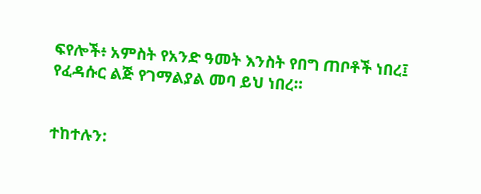ፍየሎች፥ አምስት የአንድ ዓመት እንስት የበግ ጠቦቶች ነበረ፤ የፈዳሱር ልጅ የገማልያል መባ ይህ ነበረ።


ተከተሉን: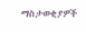ማስታወቂያዎች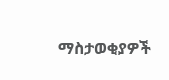ማስታወቂያዎች